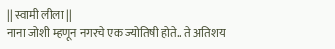|| स्वामी लीला ||
नाना जोशी म्हणून नगरचे एक ज्योतिषी होते.. ते अतिशय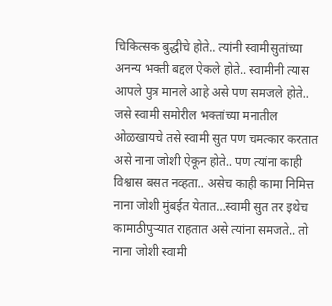चिकित्सक बुद्धीचे होते.. त्यांनी स्वामीसुतांच्या अनन्य भक्ती बद्दल ऐकले होते.. स्वामीनी त्यास आपले पुत्र मानले आहे असे पण समजले होते.. जसे स्वामी समोरील भक्तांच्या मनातील ओळखायचे तसे स्वामी सुत पण चमत्कार करतात असे नाना जोशी ऐकून होते.. पण त्यांना काही विश्वास बसत नव्हता.. असेच काही कामा निमित्त नाना जोशी मुंबईत येतात…स्वामी सुत तर इथेच कामाठीपुऱ्यात राहतात असे त्यांना समजते.. तो नाना जोशी स्वामी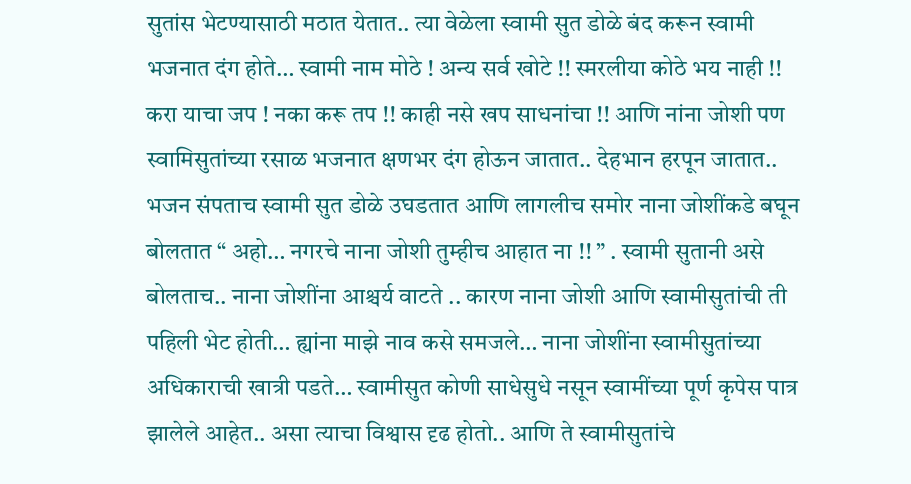सुतांस भेटण्यासाठी मठात येतात.. त्या वेळेला स्वामी सुत डोळे बंद करून स्वामी भजनात दंग होते… स्वामी नाम मोठे ! अन्य सर्व खोटे !! स्मरलीया कोठे भय नाही !! करा याचा जप ! नका करू तप !! काही नसे खप साधनांचा !! आणि नांना जोशी पण स्वामिसुतांच्या रसाळ भजनात क्षणभर दंग होऊन जातात.. देहभान हरपून जातात.. भजन संपताच स्वामी सुत डोळे उघडतात आणि लागलीच समोर नाना जोशींकडे बघून बोलतात “ अहो… नगरचे नाना जोशी तुम्हीच आहात ना !! ” . स्वामी सुतानी असे बोलताच.. नाना जोशींना आश्चर्य वाटते .. कारण नाना जोशी आणि स्वामीसुतांची ती पहिली भेट होती… ह्यांना माझे नाव कसे समजले… नाना जोशींना स्वामीसुतांच्या अधिकाराची खात्री पडते… स्वामीसुत कोणी साधेसुधे नसून स्वामींच्या पूर्ण कृपेस पात्र झालेले आहेत.. असा त्याचा विश्वास दृढ होतो.. आणि ते स्वामीसुतांचे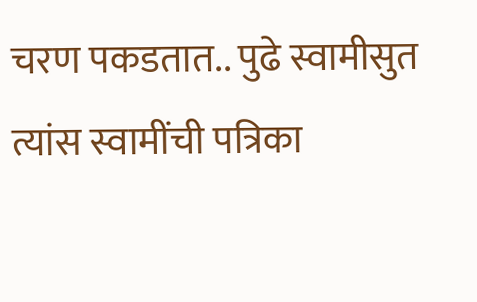चरण पकडतात.. पुढे स्वामीसुत त्यांस स्वामींची पत्रिका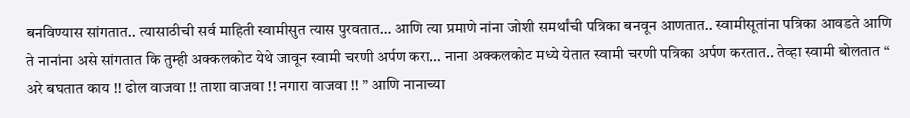बनविण्यास सांगतात.. त्यासाठीची सर्व माहिती स्वामीसुत त्यास पुरवतात… आणि त्या प्रमाणे नांना जोशी समर्थांची पत्रिका बनवून आणतात.. स्वामीसूतांना पत्रिका आवडते आणि ते नानांना असे सांगतात कि तुम्ही अक्कलकोट येथे जावून स्वामी चरणी अर्पण करा… नाना अक्कलकोट मध्ये येतात स्वामी चरणी पत्रिका अर्पण करतात.. तेव्हा स्वामी बोलतात “ अरे बघतात काय !! ढोल वाजवा !! ताशा वाजवा !! नगारा वाजवा !! ” आणि नानाच्या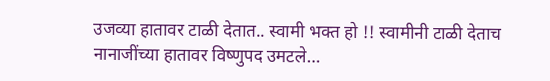उजव्या हातावर टाळी देतात.. स्वामी भक्त हो !! स्वामीनी टाळी देताच नानाजींच्या हातावर विष्णुपद उमटले…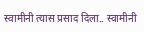स्वामीनी त्यास प्रसाद दिला.. स्वामीनी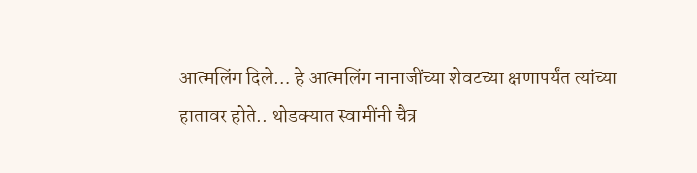आत्मलिंग दिले… हे आत्मलिंग नानाजींच्या शेवटच्या क्षणापर्यंत त्यांच्या हातावर होते.. थोडक्यात स्वामींनी चैत्र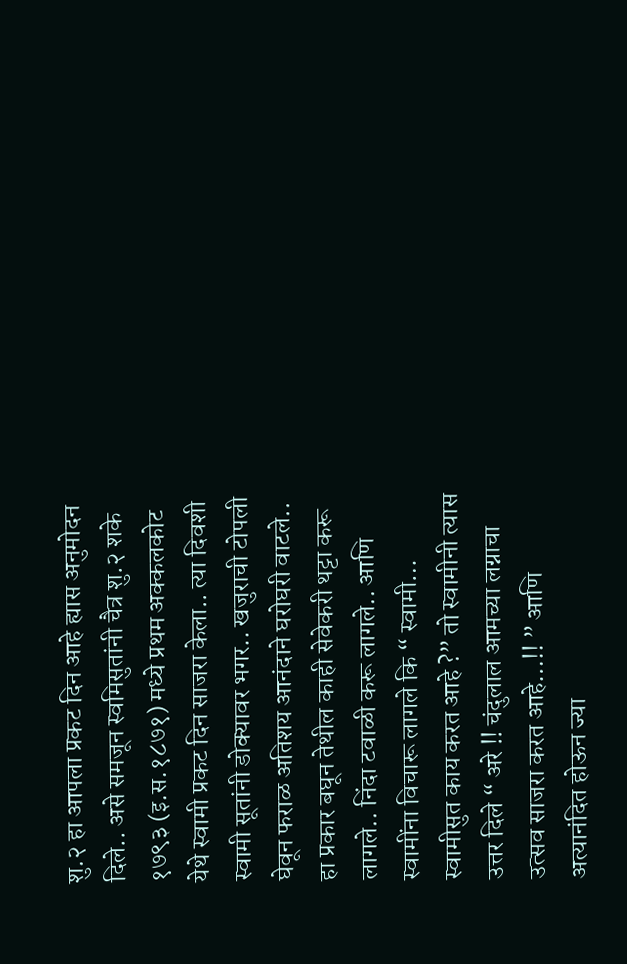शु.२ हा आपला प्रकट दिन आहे ह्यास अनुमोदन दिले.. असे समजून स्वमिसुतांनी चैत्र शु.२ शके १७९३ (इ.स.१८७१) मध्ये प्रथम अक्कलकोट येथे स्वामी प्रकट दिन साजरा केला.. त्या दिवशी स्वामी सूतांनी डोक्यावर भगर.. खजुराची टोपली घेवून फराळ अतिशय आनंदाने घरोघरी वाटले.. हा प्रकार बघून तेथील काही सेवेकरी थट्टा करू लागले.. निंदा टवाळी करू लागले.. आणि स्वामींना विचारू लागले कि “ स्वामी… स्वामीसुत काय करत आहे ?” तो स्वामीनी त्यास उत्तर दिले “ अरे !! चंदुलाल आमच्या लग्नाचा उत्सव साजरा करत आहे…!! ” आणि अत्यानंदित होऊन ज्या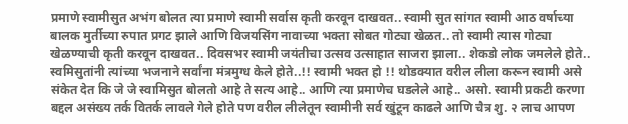प्रमाणे स्वामीसुत अभंग बोलत त्या प्रमाणे स्वामी सर्वास कृती करवून दाखवत.. स्वामी सुत सांगत स्वामी आठ वर्षाच्या बालक मुर्तीच्या रुपात प्रगट झाले आणि विजयसिंग नावाच्या भक्ता सोबत गोट्या खेळत.. तो स्वामी त्यास गोट्या खेळण्याची कृती करवून दाखवत.. दिवसभर स्वामी जयंतीचा उत्सव उत्साहात साजरा झाला.. शेकडो लोक जमलेले होते.. स्वमिसुतांनी त्यांच्या भजनाने सर्वांना मंत्रमुग्ध केले होते..!! स्वामी भक्त हो !! थोडक्यात वरील लीला करून स्वामी असे संकेत देत कि जे जे स्वामिसुत बोलतो आहे ते सत्य आहे.. आणि त्या प्रमाणेच घडलेले आहे.. असो. स्वामी प्रकटी करणा बद्दल असंख्य तर्क वितर्क लावले गेले होते पण वरील लीलेतून स्वामीनी सर्व खुंटून काढले आणि चैत्र शु. २ लाच आपण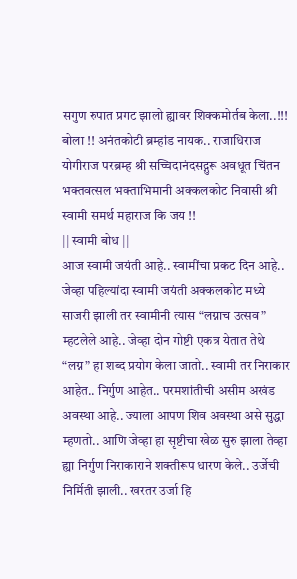सगुण रुपात प्रगट झालो ह्यावर शिक्कमोर्तब केला..!!!
बोला !! अनंतकोटी ब्रम्हांड नायक.. राजाधिराज योगीराज परब्रम्ह श्री सच्चिदानंदसद्गुरू अवधूत चिंतन भक्तवत्सल भक्ताभिमानी अक्कलकोट निवासी श्री स्वामी समर्थ महाराज कि जय !!
|| स्वामी बोध ||
आज स्वामी जयंती आहे.. स्वामींचा प्रकट दिन आहे.. जेव्हा पहिल्यांदा स्वामी जयंती अक्कलकोट मध्ये साजरी झाली तर स्वामीनी त्यास “लग्नाच उत्सव” म्हटलेले आहे.. जेव्हा दोन गोष्टी एकत्र येतात तेथे “लग्न” हा शब्द प्रयोग केला जातो.. स्वामी तर निराकार आहेत.. निर्गुण आहेत.. परमशांतीची असीम अखंड अवस्था आहे.. ज्याला आपण शिव अवस्था असे सुद्धा म्हणतो.. आणि जेव्हा हा सृष्टीचा खेळ सुरु झाला तेव्हा ह्या निर्गुण निराकाराने शक्तीरूप धारण केले.. उर्जेची निर्मिती झाली.. खरतर उर्जा हि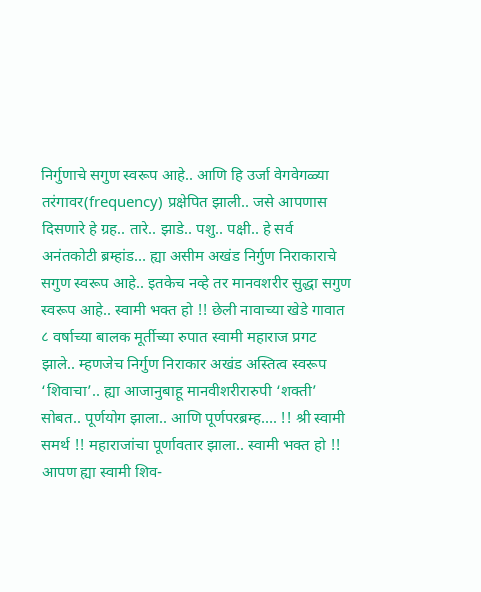निर्गुणाचे सगुण स्वरूप आहे.. आणि हि उर्जा वेगवेगळ्या तरंगावर(frequency) प्रक्षेपित झाली.. जसे आपणास दिसणारे हे ग्रह.. तारे.. झाडे.. पशु.. पक्षी.. हे सर्व अनंतकोटी ब्रम्हांड… ह्या असीम अखंड निर्गुण निराकाराचे सगुण स्वरूप आहे.. इतकेच नव्हे तर मानवशरीर सुद्धा सगुण स्वरूप आहे.. स्वामी भक्त हो !! छेली नावाच्या खेडे गावात ८ वर्षाच्या बालक मूर्तीच्या रुपात स्वामी महाराज प्रगट झाले.. म्हणजेच निर्गुण निराकार अखंड अस्तित्व स्वरूप ‘शिवाचा’.. ह्या आजानुबाहू मानवीशरीरारुपी ‘शक्ती’ सोबत.. पूर्णयोग झाला.. आणि पूर्णपरब्रम्ह…. !! श्री स्वामी समर्थ !! महाराजांचा पूर्णावतार झाला.. स्वामी भक्त हो !! आपण ह्या स्वामी शिव-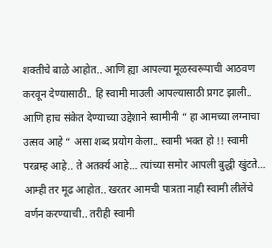शक्तीचे बाळे आहोत.. आणि ह्या आपल्या मूळस्वरूपाची आठवण करवून देण्यासाठी.. हि स्वामी माउली आपल्यासाठी प्रगट झाली.. आणि हाच संकेत देण्याच्या उद्देशाने स्वामीनी “ हा आमच्या लग्नाचा उत्सव आहे “ असा शब्द प्रयोग केला.. स्वामी भक्त हो !! स्वामी परब्रम्ह आहे.. ते अतर्क्य आहे… त्यांच्या समोर आपली बुद्धी खुंटते… आम्ही तर मूढ आहोत.. खरतर आमची पात्रता नाही स्वामी लीलेंचे वर्णन करण्याची.. तरीही स्वामी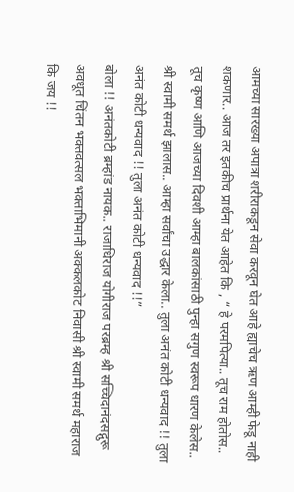आमच्या सारख्या अपात्रा शरीराकडून सेवा करवून घेत आहे ह्याचेच ऋण आम्ही फेडू नाही शकणार.. आज तर इतकीच प्रार्थना येत आहेत कि , “ हे परमपित्या.. तूच राम होतोस.. तूच कृष्ण आणि आजच्या दिवशी आम्हा बालकांसाठी पुन्हा सगुण स्वरूप धारण केलेस.. श्री स्वामी समर्थ झालास.. आम्हा सर्वांचा उद्धार केला.. तुला अनंत कोटी धन्यवाद !! तुला अनंत कोटी धन्यवाद !! तुला अनंत कोटी धन्यवाद !!”
बोला !! अनंतकोटी ब्रम्हांड नायक.. राजाधिराज योगीराज परब्रम्ह श्री सच्चिदानंदसद्गुरू अवधूत चिंतन भक्तवत्सल भक्ताभिमानी अक्कलकोट निवासी श्री स्वामी समर्थ महाराज कि जय !!